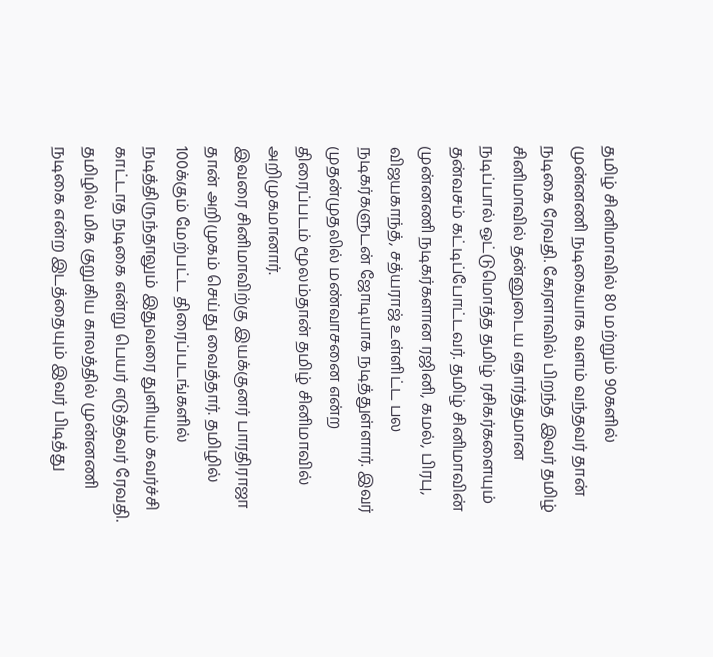தமிழ் சினிமாவில் 80 மற்றும் 90களில் முன்னணி நடிகையாக வளம் வந்தவர் தான் நடிகை ரேவதி. கேரளாவில் பிறந்த இவர் தமிழ் சினிமாவில் தன்னுடைய எதார்த்தமான நடிப்பால் ஒட்டுமொத்த தமிழ் ரசிகர்களையும் தன்வசம் கட்டிப்போட்டவர். தமிழ் சினிமாவின் முன்னணி நடிகர்களான ரஜினி, கமல், பிரபு, விஜயகாந்த், சத்யராஜ் உள்ளிட்ட பல நடிகர்களுடன் ஜோடியாக நடித்துள்ளார். இவர் முதன்முதலில் மண்வாசனை என்ற திரைப்படம் மூலம்தான் தமிழ் சினிமாவில் அறிமுகமானார்.
இவரை சினிமாவிற்கு இயக்குனர் பாரதிராஜா தான் அறிமுகம் செய்து வைத்தார். தமிழில் 100க்கும் மேற்பட்ட திரைப்படங்களில் நடித்திருந்தாலும் இதுவரை துளியும் கவர்ச்சி காட்டாத நடிகை என்று பெயர் எடுத்தவர் ரேவதி. தமிழில் மிக குறுகிய காலத்தில் முன்னணி நடிகை என்ற இடத்தையும் இவர் பிடித்து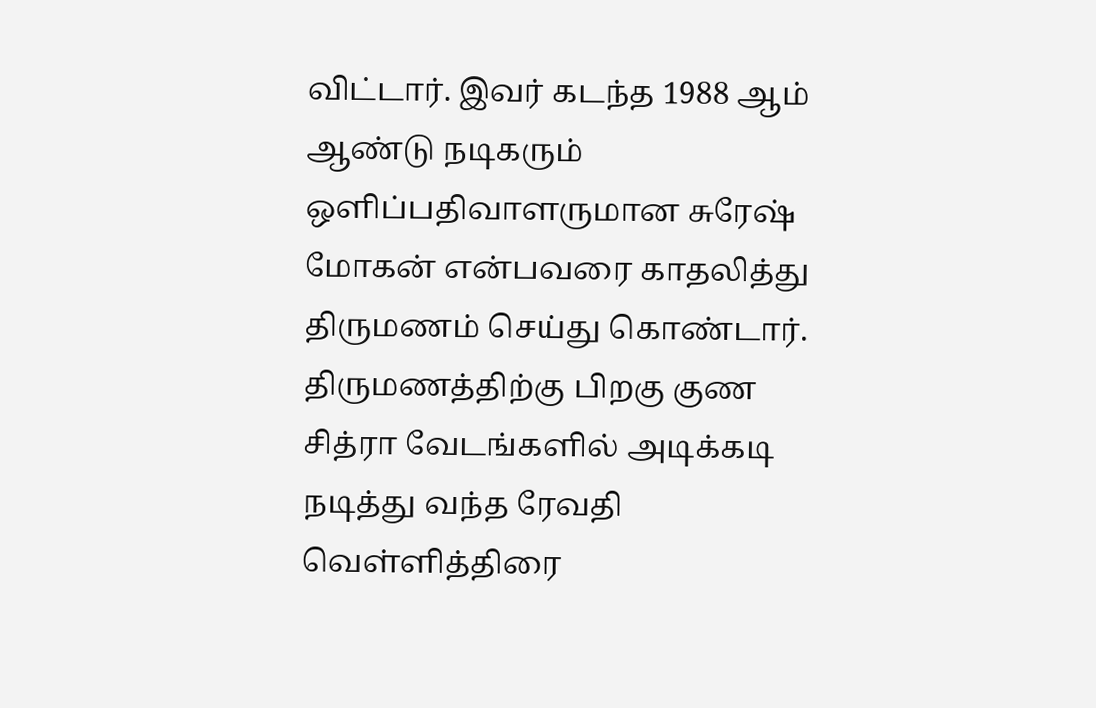விட்டார். இவர் கடந்த 1988 ஆம் ஆண்டு நடிகரும் ஒளிப்பதிவாளருமான சுரேஷ் மோகன் என்பவரை காதலித்து திருமணம் செய்து கொண்டார்.
திருமணத்திற்கு பிறகு குண சித்ரா வேடங்களில் அடிக்கடி நடித்து வந்த ரேவதி வெள்ளித்திரை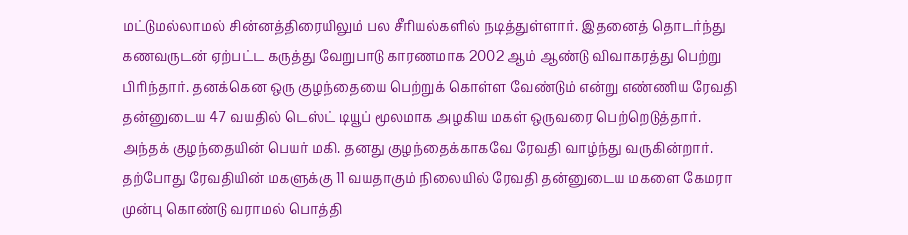மட்டுமல்லாமல் சின்னத்திரையிலும் பல சீரியல்களில் நடித்துள்ளார். இதனைத் தொடர்ந்து கணவருடன் ஏற்பட்ட கருத்து வேறுபாடு காரணமாக 2002 ஆம் ஆண்டு விவாகரத்து பெற்று பிரிந்தார். தனக்கென ஒரு குழந்தையை பெற்றுக் கொள்ள வேண்டும் என்று எண்ணிய ரேவதி தன்னுடைய 47 வயதில் டெஸ்ட் டியூப் மூலமாக அழகிய மகள் ஒருவரை பெற்றெடுத்தார்.
அந்தக் குழந்தையின் பெயர் மகி. தனது குழந்தைக்காகவே ரேவதி வாழ்ந்து வருகின்றார். தற்போது ரேவதியின் மகளுக்கு 11 வயதாகும் நிலையில் ரேவதி தன்னுடைய மகளை கேமரா முன்பு கொண்டு வராமல் பொத்தி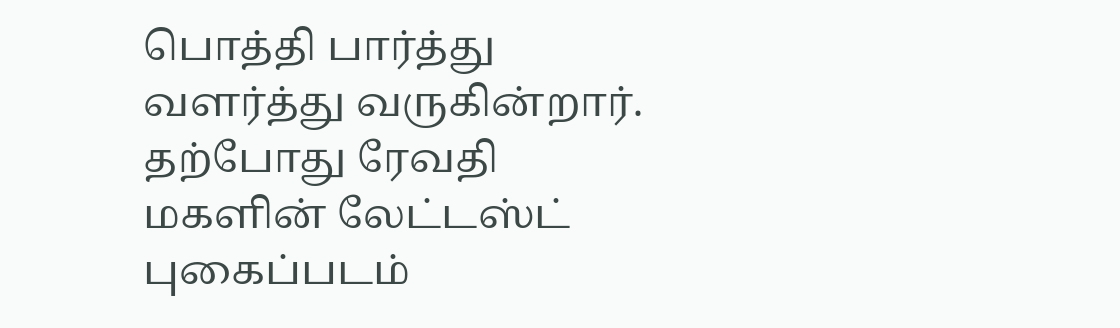பொத்தி பார்த்து வளர்த்து வருகின்றார். தற்போது ரேவதி மகளின் லேட்டஸ்ட் புகைப்படம்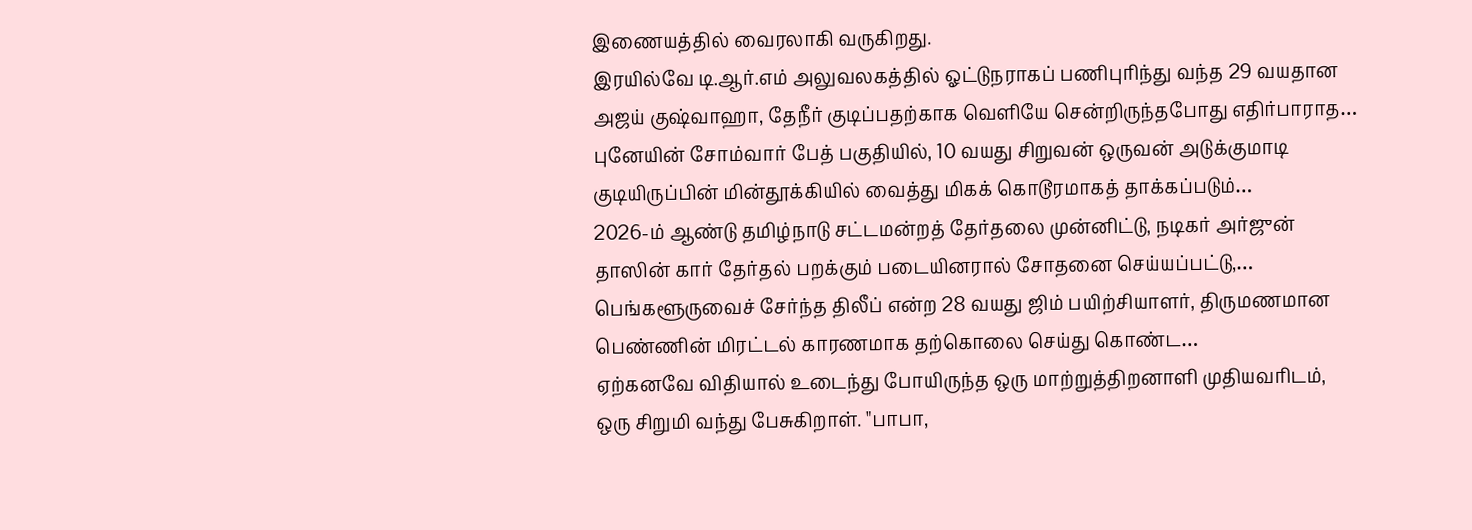இணையத்தில் வைரலாகி வருகிறது.
இரயில்வே டி.ஆர்.எம் அலுவலகத்தில் ஓட்டுநராகப் பணிபுரிந்து வந்த 29 வயதான அஜய் குஷ்வாஹா, தேநீர் குடிப்பதற்காக வெளியே சென்றிருந்தபோது எதிர்பாராத…
புனேயின் சோம்வார் பேத் பகுதியில், 10 வயது சிறுவன் ஒருவன் அடுக்குமாடி குடியிருப்பின் மின்தூக்கியில் வைத்து மிகக் கொடூரமாகத் தாக்கப்படும்…
2026-ம் ஆண்டு தமிழ்நாடு சட்டமன்றத் தேர்தலை முன்னிட்டு, நடிகர் அர்ஜுன் தாஸின் கார் தேர்தல் பறக்கும் படையினரால் சோதனை செய்யப்பட்டு,…
பெங்களூருவைச் சேர்ந்த திலீப் என்ற 28 வயது ஜிம் பயிற்சியாளர், திருமணமான பெண்ணின் மிரட்டல் காரணமாக தற்கொலை செய்து கொண்ட…
ஏற்கனவே விதியால் உடைந்து போயிருந்த ஒரு மாற்றுத்திறனாளி முதியவரிடம், ஒரு சிறுமி வந்து பேசுகிறாள். "பாபா,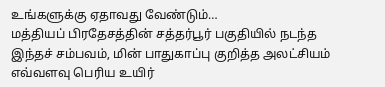உங்களுக்கு ஏதாவது வேண்டும்…
மத்தியப் பிரதேசத்தின் சத்தர்பூர் பகுதியில் நடந்த இந்தச் சம்பவம், மின் பாதுகாப்பு குறித்த அலட்சியம் எவ்வளவு பெரிய உயிர்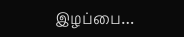இழப்பை…